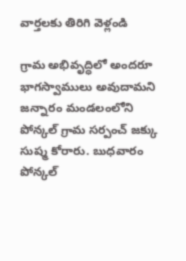వార్తలకు తిరిగి వెళ్లండి

గ్రామ అభివృద్ధిలో అందరూ భాగస్వాములు అవుదామని జన్నారం మండలంలోని పోన్కల్ గ్రామ సర్పంచ్ జక్కు సుష్మ కోరారు. బుధవారం పోన్కల్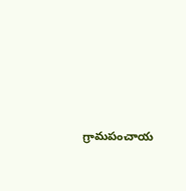గ్రామపంచాయ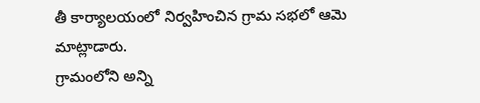తీ కార్యాలయంలో నిర్వహించిన గ్రామ సభలో ఆమె మాట్లాడారు.
గ్రామంలోని అన్ని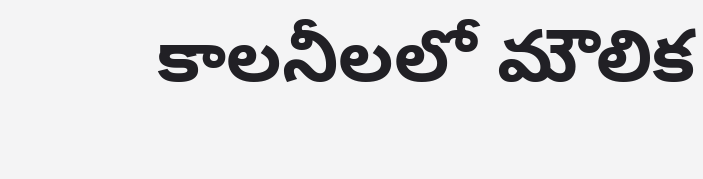కాలనీలలో మౌలిక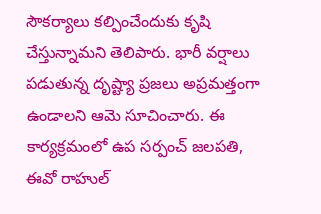సౌకర్యాలు కల్పించేందుకు కృషి చేస్తున్నామని తెలిపారు. భారీ వర్షాలు పడుతున్న దృష్ట్యా ప్రజలు అప్రమత్తంగా ఉండాలని ఆమె సూచించారు. ఈ కార్యక్రమంలో ఉప సర్పంచ్ జలపతి, ఈవో రాహుల్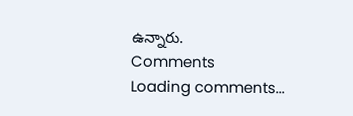ఉన్నారు.
Comments
Loading comments...